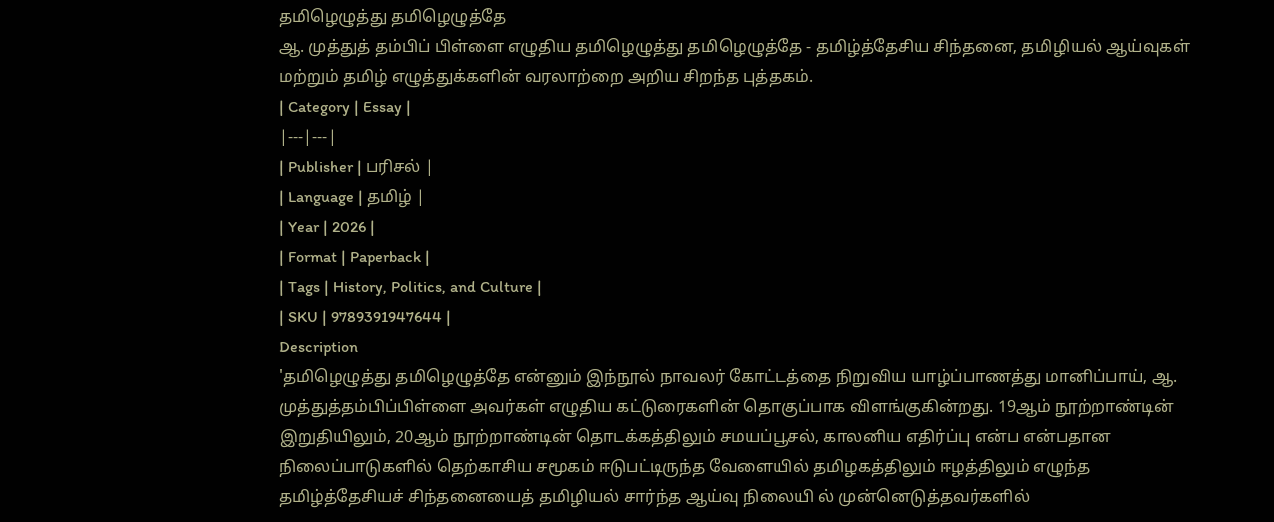தமிழெழுத்து தமிழெழுத்தே
ஆ. முத்துத் தம்பிப் பிள்ளை எழுதிய தமிழெழுத்து தமிழெழுத்தே - தமிழ்த்தேசிய சிந்தனை, தமிழியல் ஆய்வுகள் மற்றும் தமிழ் எழுத்துக்களின் வரலாற்றை அறிய சிறந்த புத்தகம்.
| Category | Essay |
|---|---|
| Publisher | பரிசல் |
| Language | தமிழ் |
| Year | 2026 |
| Format | Paperback |
| Tags | History, Politics, and Culture |
| SKU | 9789391947644 |
Description
'தமிழெழுத்து தமிழெழுத்தே என்னும் இந்நூல் நாவலர் கோட்டத்தை நிறுவிய யாழ்ப்பாணத்து மானிப்பாய், ஆ. முத்துத்தம்பிப்பிள்ளை அவர்கள் எழுதிய கட்டுரைகளின் தொகுப்பாக விளங்குகின்றது. 19ஆம் நூற்றாண்டின் இறுதியிலும், 20ஆம் நூற்றாண்டின் தொடக்கத்திலும் சமயப்பூசல், காலனிய எதிர்ப்பு என்ப என்பதான நிலைப்பாடுகளில் தெற்காசிய சமூகம் ஈடுபட்டிருந்த வேளையில் தமிழகத்திலும் ஈழத்திலும் எழுந்த தமிழ்த்தேசியச் சிந்தனையைத் தமிழியல் சார்ந்த ஆய்வு நிலையி ல் முன்னெடுத்தவர்களில்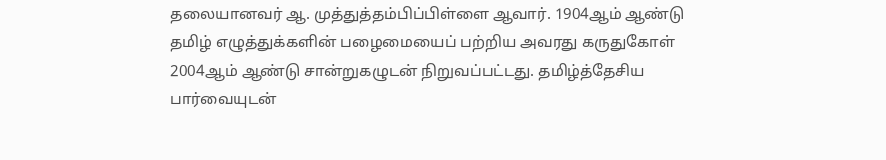தலையானவர் ஆ. முத்துத்தம்பிப்பிள்ளை ஆவார். 1904ஆம் ஆண்டு தமிழ் எழுத்துக்களின் பழைமையைப் பற்றிய அவரது கருதுகோள் 2004ஆம் ஆண்டு சான்றுகழுடன் நிறுவப்பட்டது. தமிழ்த்தேசிய பார்வையுடன்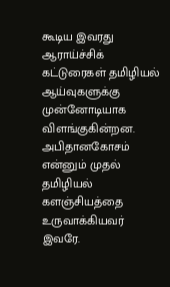கூடிய இவரது ஆராய்ச்சிக் கட்டுரைகள் தமிழியல் ஆய்வுகளுக்கு முன்னோடியாக விளங்குகின்றன. அபிதானகோசம் என்னும் முதல் தமிழியல் களஞ்சியத்தை உருவாக்கியவர் இவரே.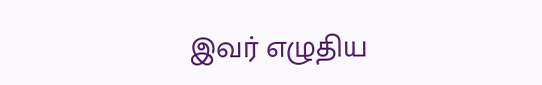இவர் எழுதிய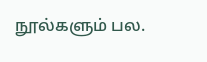நூல்களும் பல.